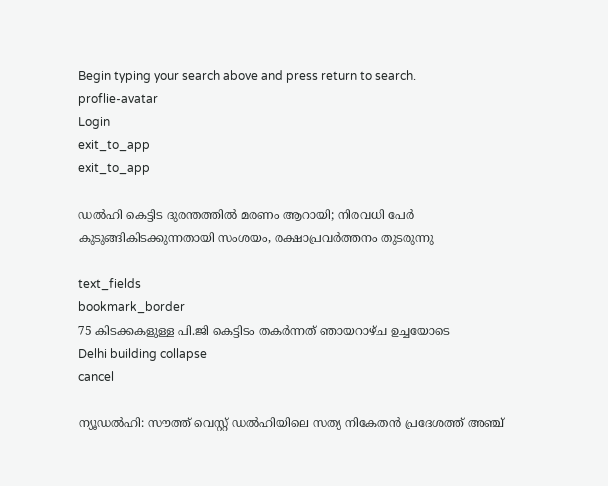Begin typing your search above and press return to search.
proflie-avatar
Login
exit_to_app
exit_to_app

ഡൽഹി കെട്ടിട ദുരന്തത്തിൽ മരണം ആറായി; നിരവധി പേർ കുടുങ്ങികിടക്കുന്നതായി സംശയം, രക്ഷാപ്രവർത്തനം തുടരുന്നു

text_fields
bookmark_border
75 കിടക്കകളുള്ള പി.ജി കെട്ടിടം തകർന്നത് ഞായറാഴ്ച ഉച്ചയോടെ
Delhi building collapse
cancel

ന്യൂഡൽഹി: സൗത്ത് വെസ്റ്റ് ഡൽഹിയിലെ സത്യ നികേതൻ പ്രദേശത്ത് അഞ്ച്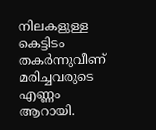നിലകളുള്ള കെട്ടിടം തകർന്നുവീണ് മരിച്ചവരുടെ എണ്ണം ആറായി.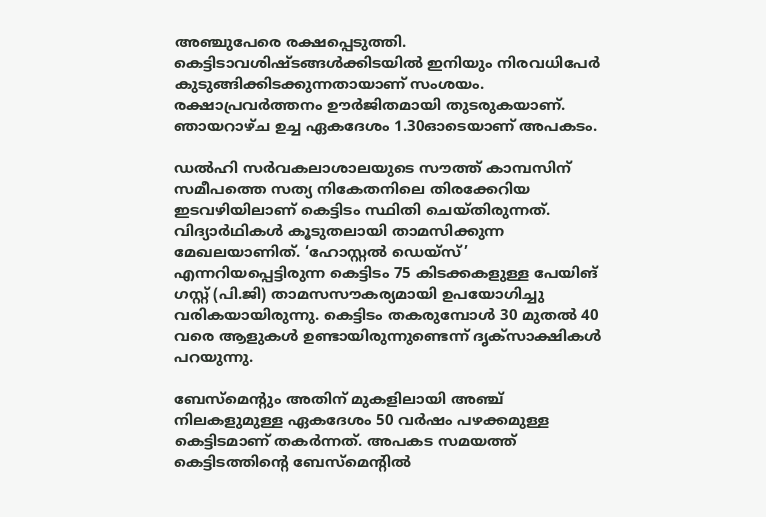അഞ്ചുപേരെ രക്ഷപ്പെടുത്തി. കെട്ടിടാവശിഷ്ടങ്ങൾക്കിടയിൽ ഇനിയും നിരവധിപേർ കുടുങ്ങിക്കിടക്കുന്നതായാണ് സംശയം. രക്ഷാപ്രവർത്തനം ഊർജിതമായി തുടരുകയാണ്. ഞായറാഴ്ച ഉച്ച ഏകദേശം 1.30ഓടെയാണ് അപകടം.

ഡൽഹി സർവകലാശാലയുടെ സൗത്ത് കാമ്പസിന് സമീപത്തെ സത്യ നികേതനിലെ തിരക്കേറിയ ഇടവഴിയിലാണ് കെട്ടിടം സ്ഥിതി ചെയ്തിരുന്നത്. വിദ്യാർഥികൾ കൂടുതലായി താമസിക്കുന്ന മേഖലയാണിത്. ‘ഹോസ്റ്റൽ ഡെയ്‌സ്’ എന്നറിയപ്പെട്ടിരുന്ന കെട്ടിടം 75 കിടക്കകളുള്ള പേയിങ് ഗസ്റ്റ് (പി.ജി) താമസസൗകര്യമായി ഉപയോഗിച്ചു വരികയായിരുന്നു. കെട്ടിടം തകരുമ്പോൾ 30 മുതൽ 40 വരെ ആളുകൾ ഉണ്ടായിരുന്നുണ്ടെന്ന് ദൃക്‌സാക്ഷികൾ പറയുന്നു.

ബേസ്മെന്റും അതിന് മുകളിലായി അഞ്ച് നിലകളുമുള്ള ഏകദേശം 50 വർഷം പഴക്കമുള്ള കെട്ടിടമാണ് തകർന്നത്. അപകട സമയത്ത് കെട്ടിടത്തിന്റെ ബേസ്മെന്റിൽ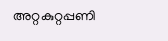അറ്റകുറ്റപ്പണി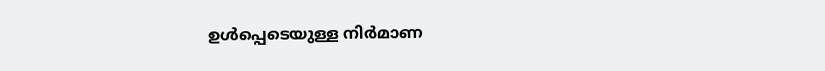ഉൾപ്പെടെയുള്ള നിർമാണ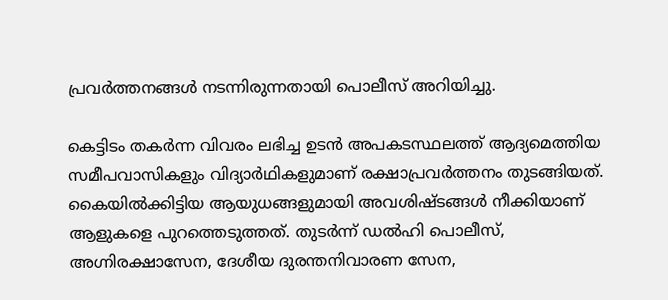പ്രവർത്തനങ്ങൾ നടന്നിരുന്നതായി പൊലീസ് അറിയിച്ചു.

കെട്ടിടം തകർന്ന വിവരം ലഭിച്ച ഉടൻ അപകടസ്ഥലത്ത് ആദ്യമെത്തിയ സമീപവാസികളും വിദ്യാർഥികളുമാണ് രക്ഷാപ്രവർത്തനം തുടങ്ങിയത്. കൈയിൽക്കിട്ടിയ ആയുധങ്ങളുമായി അവശിഷ്ടങ്ങൾ നീക്കിയാണ് ആളുകളെ പുറത്തെടുത്തത്. തുടർന്ന് ഡൽഹി പൊലീസ്, അഗ്നിരക്ഷാസേന, ദേശീയ ദുരന്തനിവാരണ സേന,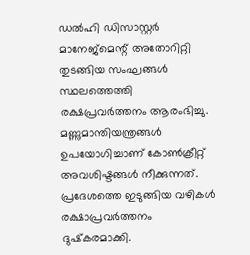ഡൽഹി ഡിസാസ്റ്റർ മാനേജ്‌മെന്റ് അതോറിറ്റി തുടങ്ങിയ സംഘങ്ങൾ സ്ഥലത്തെത്തി രക്ഷപ്രവർത്തനം ആരംഭിച്ചു. മണ്ണുമാന്തിയന്ത്രങ്ങൾ ഉപയോഗിച്ചാണ് കോൺക്രീറ്റ് അവശിഷ്ടങ്ങൾ നീക്കുന്നത്. പ്രദേശത്തെ ഇടുങ്ങിയ വഴികൾ രക്ഷാപ്രവർത്തനം ദുഷ്‌കരമാക്കി.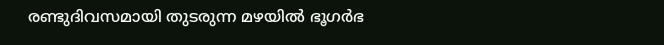രണ്ടുദിവസമായി തുടരുന്ന മഴയിൽ ഭൂഗർഭ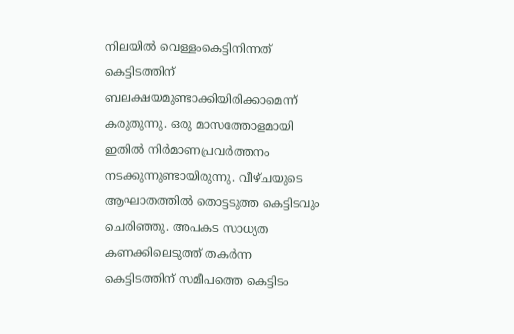നിലയിൽ വെള്ളംകെട്ടിനിന്നത് കെട്ടിടത്തിന് ബലക്ഷയമുണ്ടാക്കിയിരിക്കാമെന്ന് കരുതുന്നു. ഒരു മാസത്തോളമായി ഇതിൽ നിർമാണപ്രവർത്തനം നടക്കുന്നുണ്ടായിരുന്നു. വീഴ്ചയുടെ ആഘാതത്തിൽ തൊട്ടടുത്ത കെട്ടിടവും ചെരിഞ്ഞു. അപകട സാധ്യത കണക്കിലെടുത്ത് തകർന്ന കെട്ടിടത്തിന് സമീപത്തെ കെട്ടിടം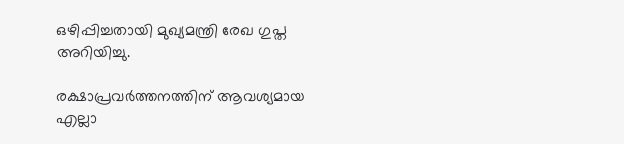ഒഴിപ്പിച്ചതായി മുഖ്യമന്ത്രി രേഖ ഗുപ്ത അറിയിച്ചു.

രക്ഷാപ്രവർത്തനത്തിന് ആവശ്യമായ എല്ലാ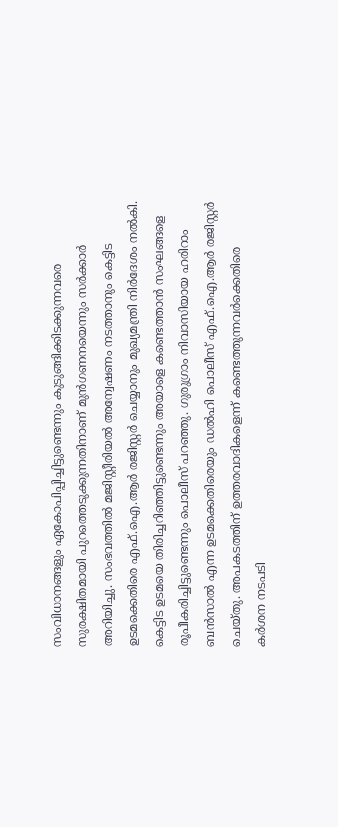സംവിധാനങ്ങളും ഏകോപിപ്പിച്ചിട്ടുണ്ടെന്നും കുടുങ്ങിക്കിടക്കുന്നവരെ സുരക്ഷിതമായി പുറത്തെടുക്കുന്നതിനാണ് മുൻഗണനയെന്നും സർക്കാർ അറിയിച്ചു. സംഭവത്തിൽ മജിസ്റ്റീരിയൽ അന്വേഷണം നടത്താനും കെട്ടിട ഉടമക്കെതിരെ എഫ്.ഐ.ആർ രജിസ്റ്റർ ചെയ്യാനും മുഖ്യമന്ത്രി നിർദേശം നൽകി. കെട്ടിട ഉടമയെ തിരിച്ചറിഞ്ഞിട്ടുണ്ടെന്നും അയാളെ കണ്ടെത്താൻ സംഘങ്ങളെ രൂപീകരിച്ചിട്ടുണ്ടെന്നും പൊലീസ് പറഞ്ഞു. ഗുരുഗ്രാം നിവാസിയായ ഹരിറാം ബൻസാൽ എന്ന ഉടമക്കെതിരെയും ഡൽഹി പൊലീസ് എഫ്‌.ഐ.ആർ രജിസ്റ്റർ ചെയ്തു. അപകടത്തിന് ഉത്തരവാദികളെന്ന് കണ്ടെത്തുന്നവർക്കെതിരെ കർശന നടപടി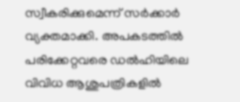സ്വീകരിക്കുമെന്ന് സർക്കാർ വ്യക്തമാക്കി. അപകടത്തിൽ പരിക്കേറ്റവരെ ഡൽഹിയിലെ വിവിധ ആശുപത്രികളിൽ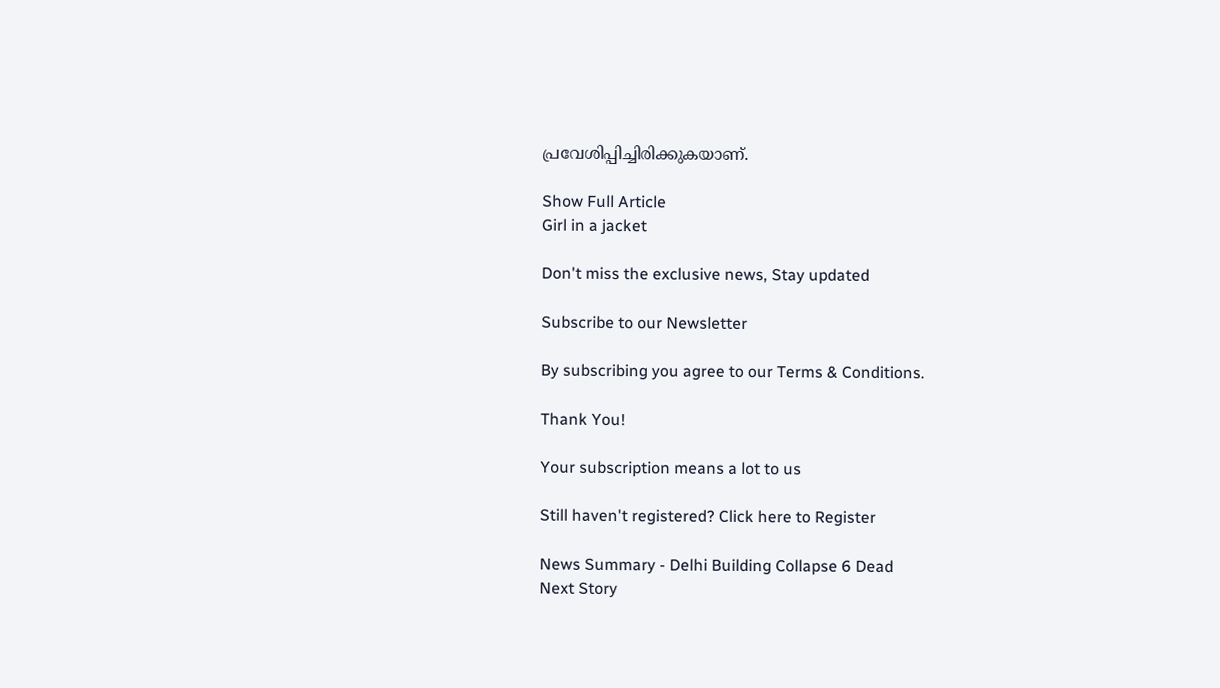പ്രവേശിപ്പിച്ചിരിക്കുകയാണ്.

Show Full Article
Girl in a jacket

Don't miss the exclusive news, Stay updated

Subscribe to our Newsletter

By subscribing you agree to our Terms & Conditions.

Thank You!

Your subscription means a lot to us

Still haven't registered? Click here to Register

News Summary - Delhi Building Collapse 6 Dead
Next Story